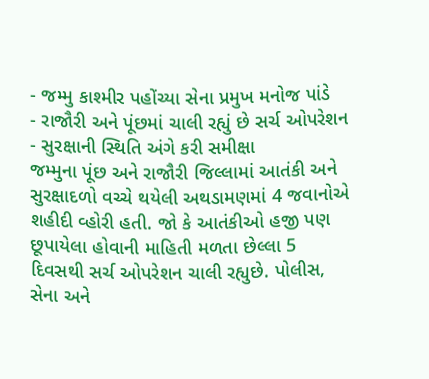- જમ્મુ કાશ્મીર પહોંચ્યા સેના પ્રમુખ મનોજ પાંડે
- રાજૌરી અને પૂંછમાં ચાલી રહ્યું છે સર્ચ ઓપરેશન
- સુરક્ષાની સ્થિતિ અંગે કરી સમીક્ષા
જમ્મુના પૂંછ અને રાજૌરી જિલ્લામાં આતંકી અને સુરક્ષાદળો વચ્ચે થયેલી અથડામણમાં 4 જવાનોએ શહીદી વ્હોરી હતી. જો કે આતંકીઓ હજી પણ છૂપાયેલા હોવાની માહિતી મળતા છેલ્લા 5 દિવસથી સર્ચ ઓપરેશન ચાલી રહ્યુછે. પોલીસ, સેના અને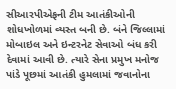સીઆરપીએફની ટીમ આતંકીઓની શોધખોળમાં વ્યસ્ત બની છે. બંને જિલ્લામાં મોબાઇલ અને ઇન્ટરનેટ સેવાઓ બંધ કરી દેવામાં આવી છે. ત્યારે સેના પ્રમુખ મનોજ પાંડે પૂછમાં આતંકી હુમલામાં જવાનોના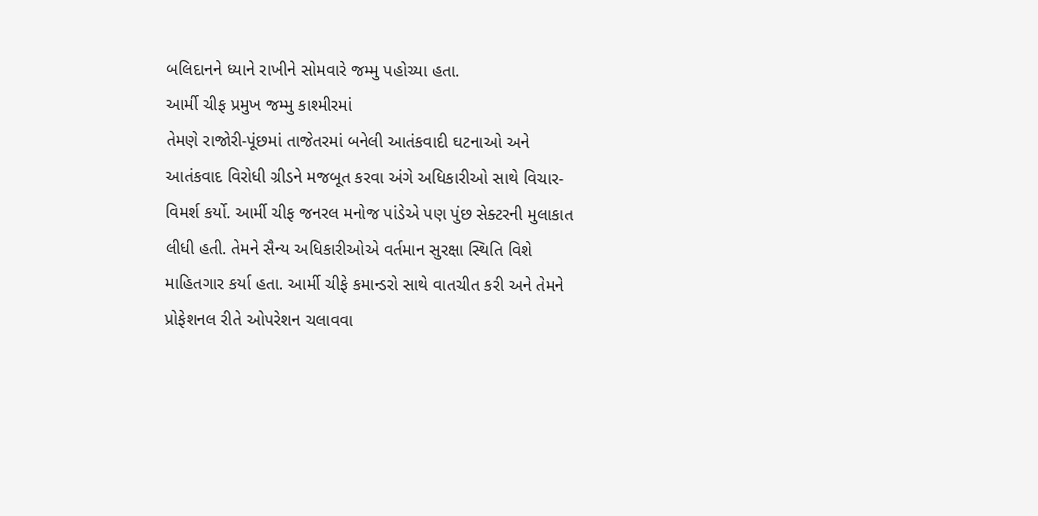બલિદાનને ધ્યાને રાખીને સોમવારે જમ્મુ પહોચ્યા હતા.
આર્મી ચીફ પ્રમુખ જમ્મુ કાશ્મીરમાં
તેમણે રાજોરી-પૂંછમાં તાજેતરમાં બનેલી આતંકવાદી ઘટનાઓ અને આતંકવાદ વિરોધી ગ્રીડને મજબૂત કરવા અંગે અધિકારીઓ સાથે વિચાર-વિમર્શ કર્યો. આર્મી ચીફ જનરલ મનોજ પાંડેએ પણ પુંછ સેક્ટરની મુલાકાત લીધી હતી. તેમને સૈન્ય અધિકારીઓએ વર્તમાન સુરક્ષા સ્થિતિ વિશે માહિતગાર કર્યા હતા. આર્મી ચીફે કમાન્ડરો સાથે વાતચીત કરી અને તેમને પ્રોફેશનલ રીતે ઓપરેશન ચલાવવા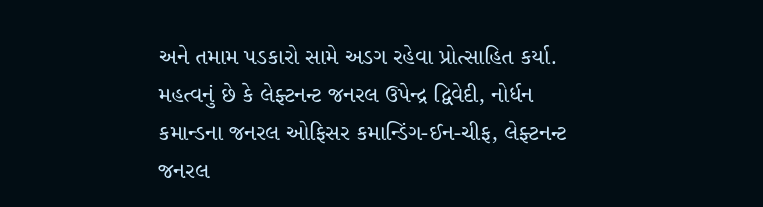અને તમામ પડકારો સામે અડગ રહેવા પ્રોત્સાહિત કર્યા.
મહત્વનું છે કે લેફ્ટનન્ટ જનરલ ઉપેન્દ્ર દ્વિવેદી, નોર્ધન કમાન્ડના જનરલ ઓફિસર કમાન્ડિંગ-ઈન-ચીફ, લેફ્ટનન્ટ જનરલ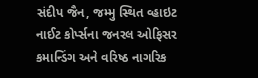સંદીપ જૈન, જમ્મુ સ્થિત વ્હાઇટ નાઈટ કોર્પ્સના જનરલ ઓફિસર કમાન્ડિંગ અને વરિષ્ઠ નાગરિક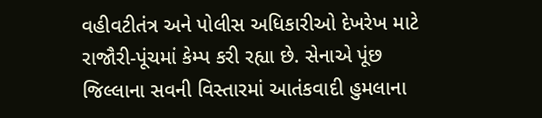વહીવટીતંત્ર અને પોલીસ અધિકારીઓ દેખરેખ માટે રાજૌરી-પૂંચમાં કેમ્પ કરી રહ્યા છે. સેનાએ પૂંછ જિલ્લાના સવની વિસ્તારમાં આતંકવાદી હુમલાના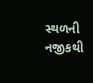સ્થળની નજીકથી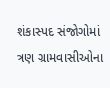શંકાસ્પદ સંજોગોમાં ત્રણ ગ્રામવાસીઓના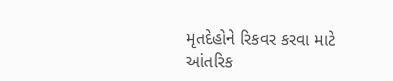મૃતદેહોને રિકવર કરવા માટે આંતરિક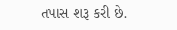તપાસ શરૂ કરી છે.